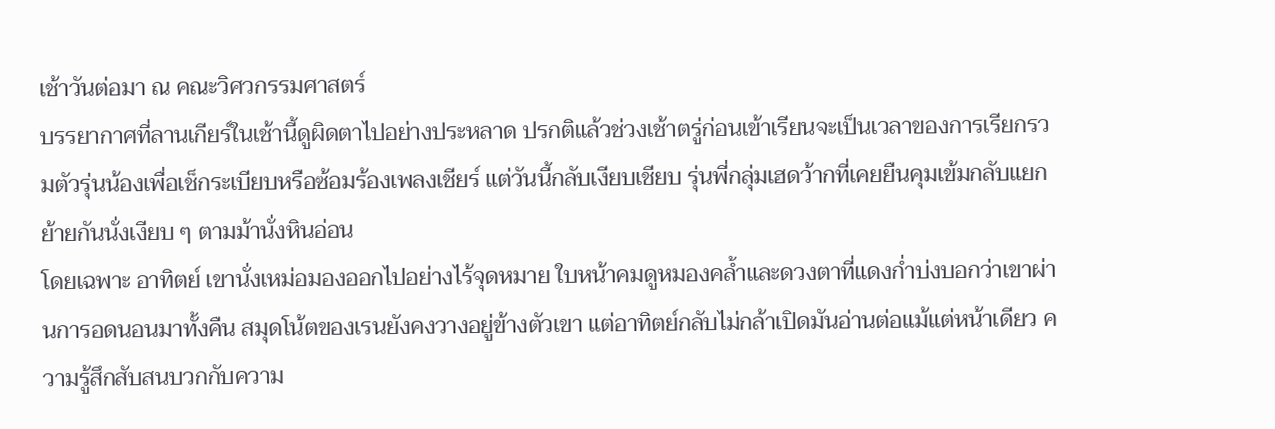เช้าวันต่อมา ณ คณะวิศวกรรมศาสตร์
บรรยากาศที่ลานเกียร์ในเช้านี้ดูผิดตาไปอย่างประหลาด ปรกติแล้วช่วงเช้าตรู่ก่อนเข้าเรียนจะเป็นเวลาของการเรียกรวมตัวรุ่นน้องเพื่อเช็กระเบียบหรือซ้อมร้องเพลงเชียร์ แต่วันนี้กลับเงียบเชียบ รุ่นพี่กลุ่มเฮดว้ากที่เคยยืนคุมเข้มกลับแยกย้ายกันนั่งเงียบ ๆ ตามม้านั่งหินอ่อน
โดยเฉพาะ อาทิตย์ เขานั่งเหม่อมองออกไปอย่างไร้จุดหมาย ใบหน้าคมดูหมองคล้ำและดวงตาที่แดงก่ำบ่งบอกว่าเขาผ่านการอดนอนมาทั้งคืน สมุดโน้ตของเรนยังคงวางอยู่ข้างตัวเขา แต่อาทิตย์กลับไม่กล้าเปิดมันอ่านต่อแม้แต่หน้าเดียว ความรู้สึกสับสนบวกกับความ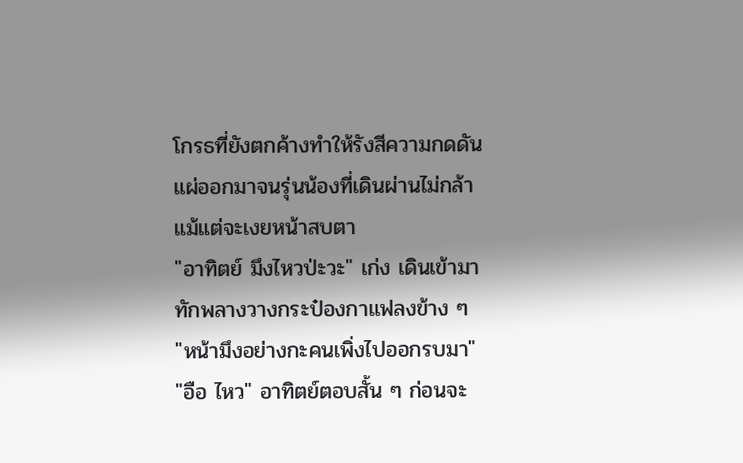โกรธที่ยังตกค้างทำให้รังสีความกดดันแผ่ออกมาจนรุ่นน้องที่เดินผ่านไม่กล้าแม้แต่จะเงยหน้าสบตา
"อาทิตย์ มึงไหวป่ะวะ" เก่ง เดินเข้ามาทักพลางวางกระป๋องกาแฟลงข้าง ๆ
"หน้ามึงอย่างกะคนเพิ่งไปออกรบมา"
"อือ ไหว" อาทิตย์ตอบสั้น ๆ ก่อนจะ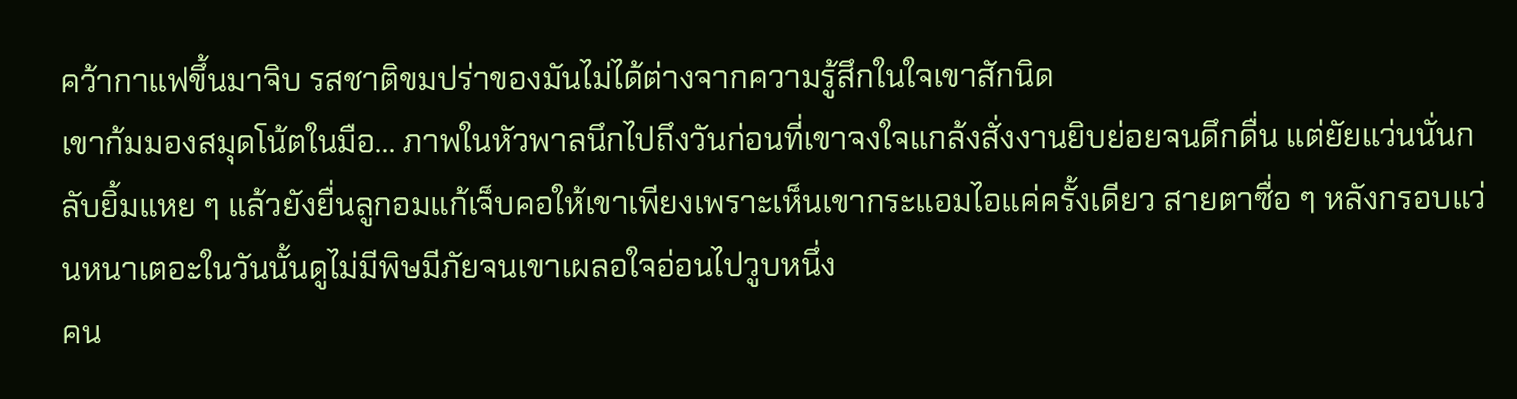คว้ากาแฟขึ้นมาจิบ รสชาติขมปร่าของมันไม่ได้ต่างจากความรู้สึกในใจเขาสักนิด
เขาก้มมองสมุดโน้ตในมือ... ภาพในหัวพาลนึกไปถึงวันก่อนที่เขาจงใจแกล้งสั่งงานยิบย่อยจนดึกดื่น แต่ยัยแว่นนั่นกลับยิ้มแหย ๆ แล้วยังยื่นลูกอมแก้เจ็บคอให้เขาเพียงเพราะเห็นเขากระแอมไอแค่ครั้งเดียว สายตาซื่อ ๆ หลังกรอบแว่นหนาเตอะในวันนั้นดูไม่มีพิษมีภัยจนเขาเผลอใจอ่อนไปวูบหนึ่ง
คน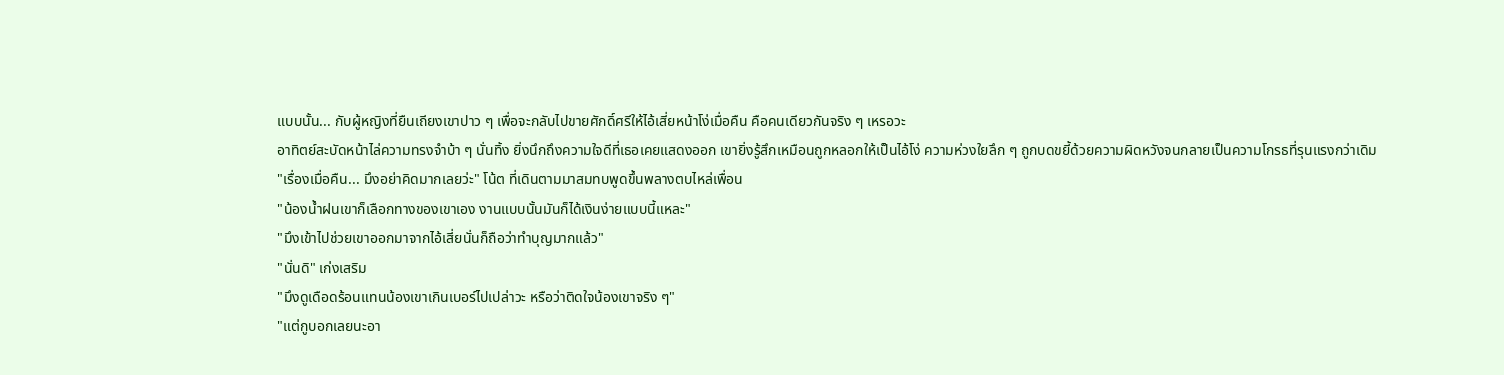แบบนั้น... กับผู้หญิงที่ยืนเถียงเขาปาว ๆ เพื่อจะกลับไปขายศักดิ์ศรีให้ไอ้เสี่ยหน้าโง่เมื่อคืน คือคนเดียวกันจริง ๆ เหรอวะ
อาทิตย์สะบัดหน้าไล่ความทรงจำบ้า ๆ นั่นทิ้ง ยิ่งนึกถึงความใจดีที่เธอเคยแสดงออก เขายิ่งรู้สึกเหมือนถูกหลอกให้เป็นไอ้โง่ ความห่วงใยลึก ๆ ถูกบดขยี้ด้วยความผิดหวังจนกลายเป็นความโกรธที่รุนแรงกว่าเดิม
"เรื่องเมื่อคืน... มึงอย่าคิดมากเลยว่ะ" โน้ต ที่เดินตามมาสมทบพูดขึ้นพลางตบไหล่เพื่อน
"น้องน้ำฝนเขาก็เลือกทางของเขาเอง งานแบบนั้นมันก็ได้เงินง่ายแบบนี้แหละ"
"มึงเข้าไปช่วยเขาออกมาจากไอ้เสี่ยนั่นก็ถือว่าทำบุญมากแล้ว"
"นั่นดิ" เก่งเสริม
"มึงดูเดือดร้อนแทนน้องเขาเกินเบอร์ไปเปล่าวะ หรือว่าติดใจน้องเขาจริง ๆ"
"แต่กูบอกเลยนะอา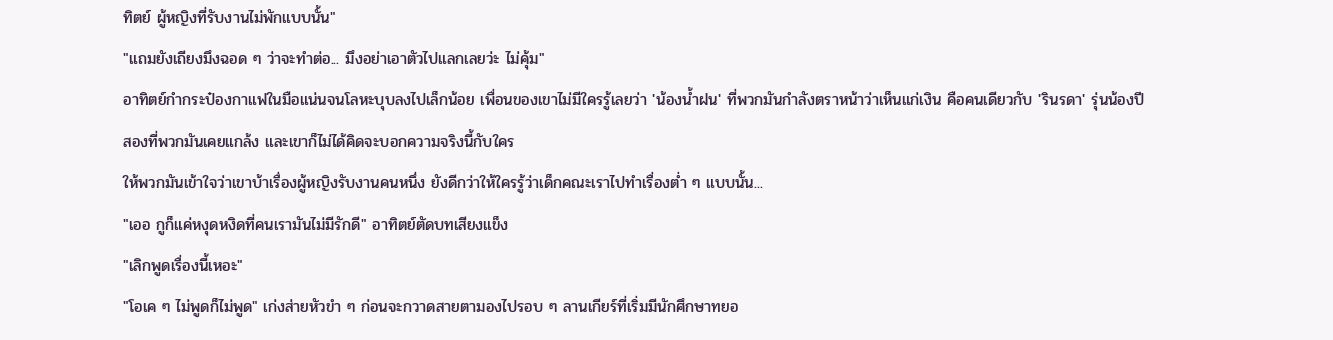ทิตย์ ผู้หญิงที่รับงานไม่พักแบบนั้น"
"แถมยังเถียงมึงฉอด ๆ ว่าจะทำต่อ... มึงอย่าเอาตัวไปแลกเลยว่ะ ไม่คุ้ม"
อาทิตย์กำกระป๋องกาแฟในมือแน่นจนโลหะบุบลงไปเล็กน้อย เพื่อนของเขาไม่มีใครรู้เลยว่า 'น้องน้ำฝน' ที่พวกมันกำลังตราหน้าว่าเห็นแก่เงิน คือคนเดียวกับ 'รินรดา' รุ่นน้องปีสองที่พวกมันเคยแกล้ง และเขาก็ไม่ได้คิดจะบอกความจริงนี้กับใคร
ให้พวกมันเข้าใจว่าเขาบ้าเรื่องผู้หญิงรับงานคนหนึ่ง ยังดีกว่าให้ใครรู้ว่าเด็กคณะเราไปทำเรื่องต่ำ ๆ แบบนั้น...
"เออ กูก็แค่หงุดหงิดที่คนเรามันไม่มีรักดี" อาทิตย์ตัดบทเสียงแข็ง
"เลิกพูดเรื่องนี้เหอะ"
"โอเค ๆ ไม่พูดก็ไม่พูด" เก่งส่ายหัวขำ ๆ ก่อนจะกวาดสายตามองไปรอบ ๆ ลานเกียร์ที่เริ่มมีนักศึกษาทยอ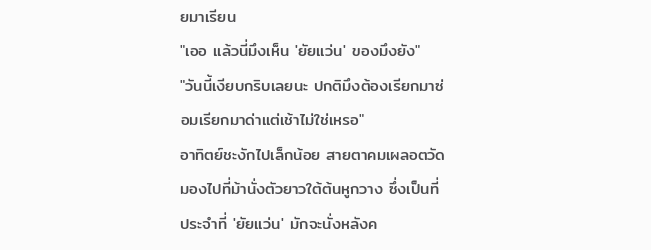ยมาเรียน
"เออ แล้วนี่มึงเห็น 'ยัยแว่น' ของมึงยัง"
"วันนี้เงียบกริบเลยนะ ปกติมึงต้องเรียกมาซ่อมเรียกมาด่าแต่เช้าไม่ใช่เหรอ"
อาทิตย์ชะงักไปเล็กน้อย สายตาคมเผลอตวัดมองไปที่ม้านั่งตัวยาวใต้ต้นหูกวาง ซึ่งเป็นที่ประจำที่ 'ยัยแว่น' มักจะนั่งหลังค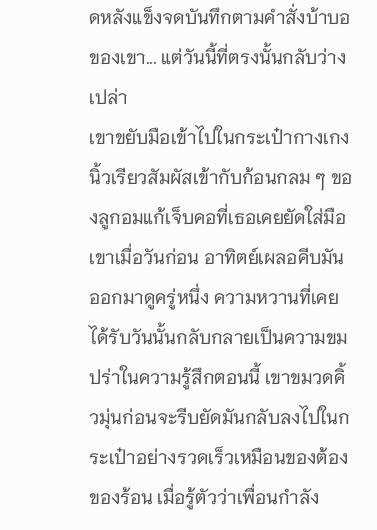ดหลังแข็งจดบันทึกตามคำสั่งบ้าบอของเขา... แต่วันนี้ที่ตรงนั้นกลับว่างเปล่า
เขาขยับมือเข้าไปในกระเป๋ากางเกง นิ้วเรียวสัมผัสเข้ากับก้อนกลม ๆ ของลูกอมแก้เจ็บคอที่เธอเคยยัดใส่มือเขาเมื่อวันก่อน อาทิตย์เผลอคีบมันออกมาดูครู่หนึ่ง ความหวานที่เคยได้รับวันนั้นกลับกลายเป็นความขมปร่าในความรู้สึกตอนนี้ เขาขมวดคิ้วมุ่นก่อนจะรีบยัดมันกลับลงไปในกระเป๋าอย่างรวดเร็วเหมือนของต้องของร้อน เมื่อรู้ตัวว่าเพื่อนกำลัง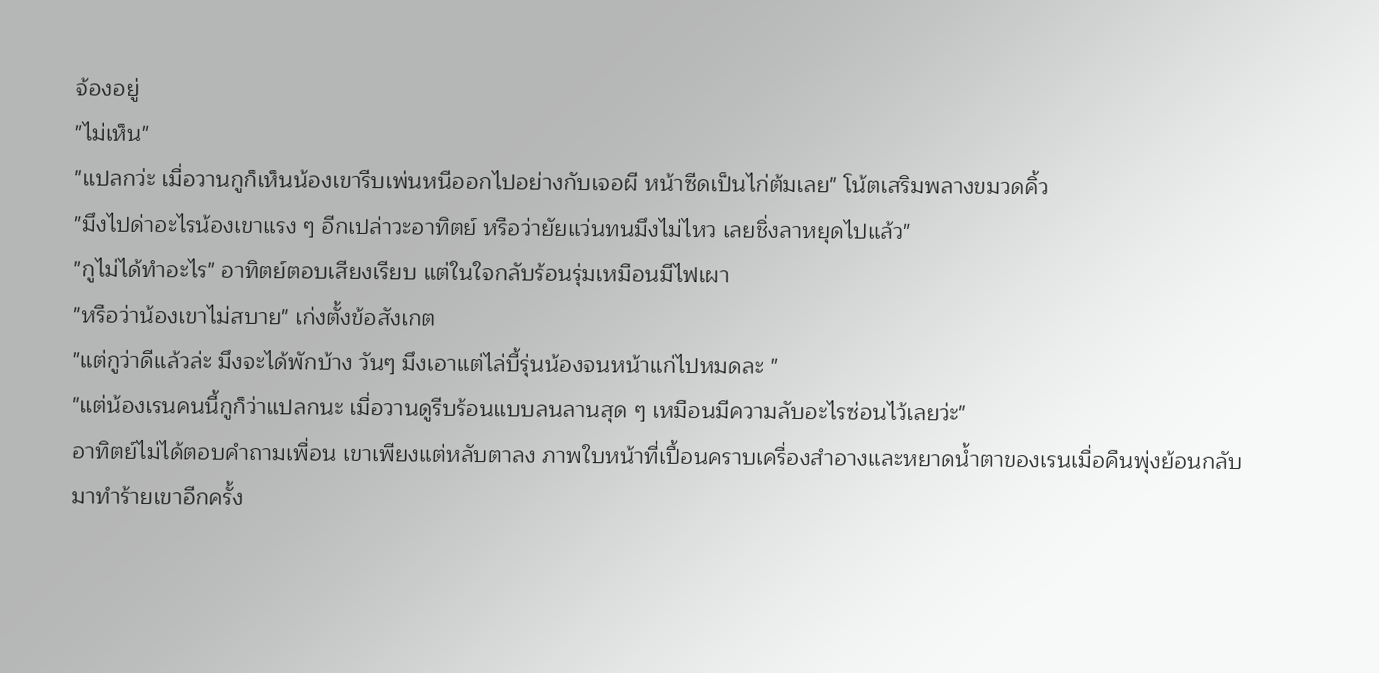จ้องอยู่
"ไม่เห็น"
"แปลกว่ะ เมื่อวานกูก็เห็นน้องเขารีบเพ่นหนีออกไปอย่างกับเจอผี หน้าซีดเป็นไก่ต้มเลย" โน้ตเสริมพลางขมวดคิ้ว
"มึงไปด่าอะไรน้องเขาแรง ๆ อีกเปล่าวะอาทิตย์ หรือว่ายัยแว่นทนมึงไม่ไหว เลยชิ่งลาหยุดไปแล้ว"
"กูไม่ได้ทำอะไร" อาทิตย์ตอบเสียงเรียบ แต่ในใจกลับร้อนรุ่มเหมือนมีไฟเผา
"หรือว่าน้องเขาไม่สบาย" เก่งตั้งข้อสังเกต
"แต่กูว่าดีแล้วล่ะ มึงจะได้พักบ้าง วันๆ มึงเอาแต่ไล่บี้รุ่นน้องจนหน้าแก่ไปหมดละ "
"แต่น้องเรนคนนี้กูก็ว่าแปลกนะ เมื่อวานดูรีบร้อนแบบลนลานสุด ๆ เหมือนมีความลับอะไรซ่อนไว้เลยว่ะ"
อาทิตย์ไม่ได้ตอบคำถามเพื่อน เขาเพียงแต่หลับตาลง ภาพใบหน้าที่เปื้อนคราบเครื่องสำอางและหยาดน้ำตาของเรนเมื่อคืนพุ่งย้อนกลับมาทำร้ายเขาอีกครั้ง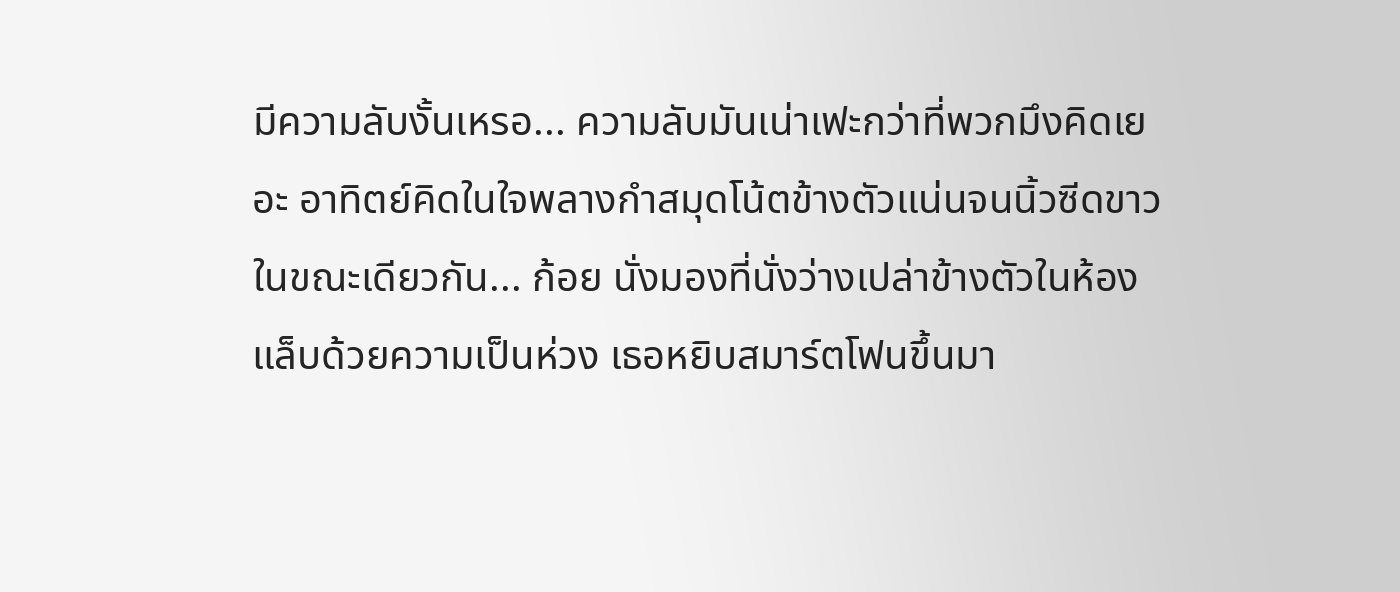มีความลับงั้นเหรอ... ความลับมันเน่าเฟะกว่าที่พวกมึงคิดเยอะ อาทิตย์คิดในใจพลางกำสมุดโน้ตข้างตัวแน่นจนนิ้วซีดขาว
ในขณะเดียวกัน... ก้อย นั่งมองที่นั่งว่างเปล่าข้างตัวในห้องแล็บด้วยความเป็นห่วง เธอหยิบสมาร์ตโฟนขึ้นมา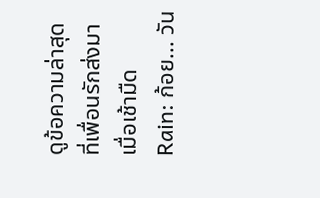ดูข้อความล่าสุดที่เพื่อนรักส่งมาเมื่อเช้ามืด
Rain: ก้อย... วัน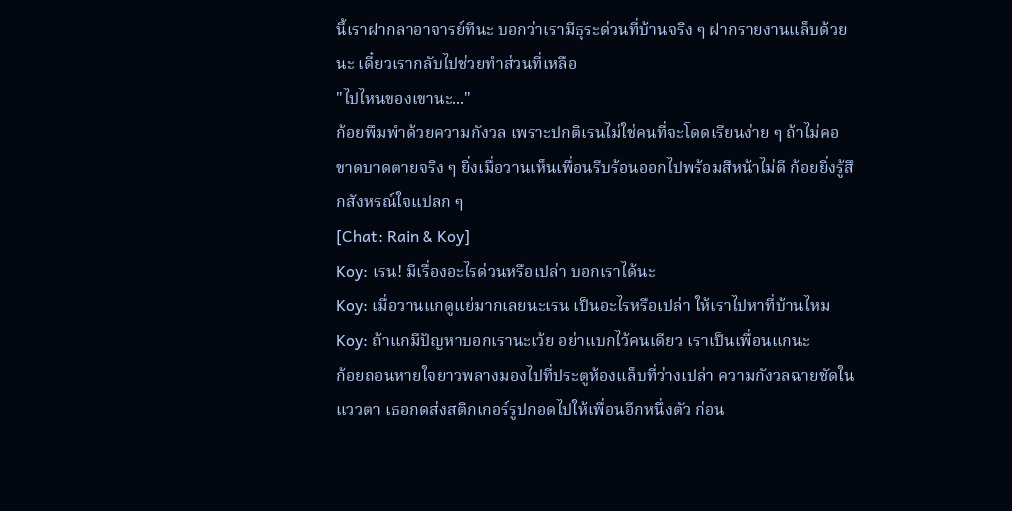นี้เราฝากลาอาจารย์ทีนะ บอกว่าเรามีธุระด่วนที่บ้านจริง ๆ ฝากรายงานแล็บด้วยนะ เดี๋ยวเรากลับไปช่วยทำส่วนที่เหลือ
"ไปไหนของเขานะ..."
ก้อยพึมพำด้วยความกังวล เพราะปกติเรนไม่ใช่คนที่จะโดดเรียนง่าย ๆ ถ้าไม่คอขาดบาดตายจริง ๆ ยิ่งเมื่อวานเห็นเพื่อนรีบร้อนออกไปพร้อมสีหน้าไม่ดี ก้อยยิ่งรู้สึกสังหรณ์ใจแปลก ๆ
[Chat: Rain & Koy]
Koy: เรน! มีเรื่องอะไรด่วนหรือเปล่า บอกเราได้นะ
Koy: เมื่อวานแกดูแย่มากเลยนะเรน เป็นอะไรหรือเปล่า ให้เราไปหาที่บ้านไหม
Koy: ถ้าแกมีปัญหาบอกเรานะเว้ย อย่าแบกไว้คนเดียว เราเป็นเพื่อนแกนะ
ก้อยถอนหายใจยาวพลางมองไปที่ประตูห้องแล็บที่ว่างเปล่า ความกังวลฉายชัดในแววตา เธอกดส่งสติกเกอร์รูปกอดไปให้เพื่อนอีกหนึ่งตัว ก่อน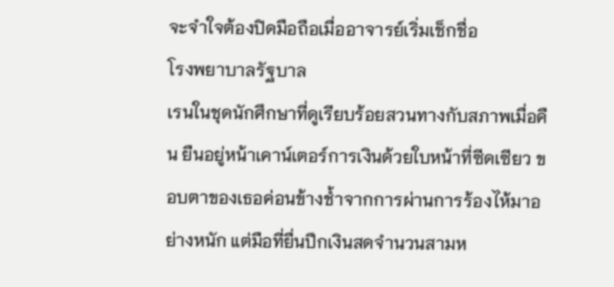จะจำใจต้องปิดมือถือเมื่ออาจารย์เริ่มเช็กชื่อ
โรงพยาบาลรัฐบาล
เรนในชุดนักศึกษาที่ดูเรียบร้อยสวนทางกับสภาพเมื่อคืน ยืนอยู่หน้าเคาน์เตอร์การเงินด้วยใบหน้าที่ซีดเซียว ขอบตาของเธอค่อนข้างช้ำจากการผ่านการร้องไห้มาอย่างหนัก แต่มือที่ยื่นปึกเงินสดจำนวนสามห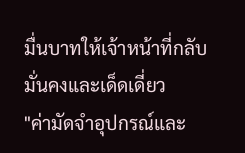มื่นบาทให้เจ้าหน้าที่กลับมั่นคงและเด็ดเดี่ยว
"ค่ามัดจำอุปกรณ์และ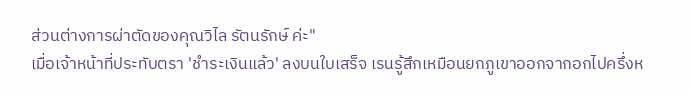ส่วนต่างการผ่าตัดของคุณวิไล รัตนรักษ์ ค่ะ"
เมื่อเจ้าหน้าที่ประทับตรา 'ชำระเงินแล้ว' ลงบนใบเสร็จ เรนรู้สึกเหมือนยกภูเขาออกจากอกไปครึ่งห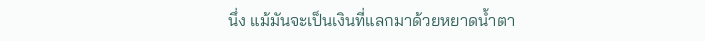นึ่ง แม้มันจะเป็นเงินที่แลกมาด้วยหยาดน้ำตา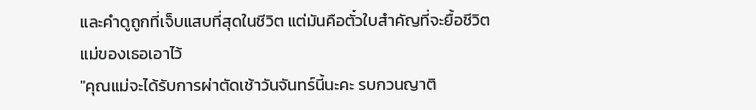และคำดูถูกที่เจ็บแสบที่สุดในชีวิต แต่มันคือตั๋วใบสำคัญที่จะยื้อชีวิตแม่ของเธอเอาไว้
"คุณแม่จะได้รับการผ่าตัดเช้าวันจันทร์นี้นะคะ รบกวนญาติ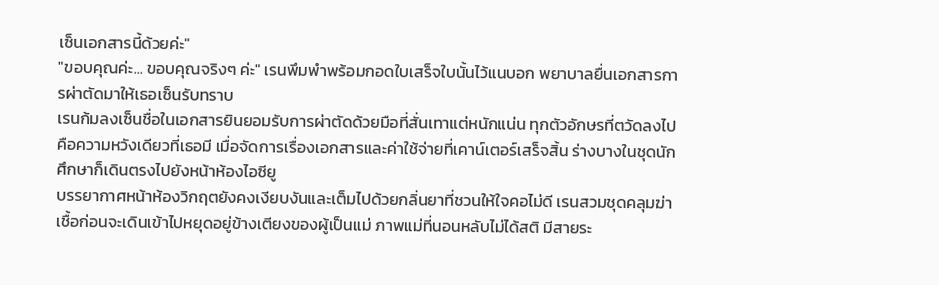เซ็นเอกสารนี้ด้วยค่ะ"
"ขอบคุณค่ะ... ขอบคุณจริงๆ ค่ะ" เรนพึมพำพร้อมกอดใบเสร็จใบนั้นไว้แนบอก พยาบาลยื่นเอกสารการผ่าตัดมาให้เธอเซ็นรับทราบ
เรนก้มลงเซ็นชื่อในเอกสารยินยอมรับการผ่าตัดด้วยมือที่สั่นเทาแต่หนักแน่น ทุกตัวอักษรที่ตวัดลงไปคือความหวังเดียวที่เธอมี เมื่อจัดการเรื่องเอกสารและค่าใช้จ่ายที่เคาน์เตอร์เสร็จสิ้น ร่างบางในชุดนักศึกษาก็เดินตรงไปยังหน้าห้องไอซียู
บรรยากาศหน้าห้องวิกฤตยังคงเงียบงันและเต็มไปด้วยกลิ่นยาที่ชวนให้ใจคอไม่ดี เรนสวมชุดคลุมฆ่าเชื้อก่อนจะเดินเข้าไปหยุดอยู่ข้างเตียงของผู้เป็นแม่ ภาพแม่ที่นอนหลับไม่ได้สติ มีสายระ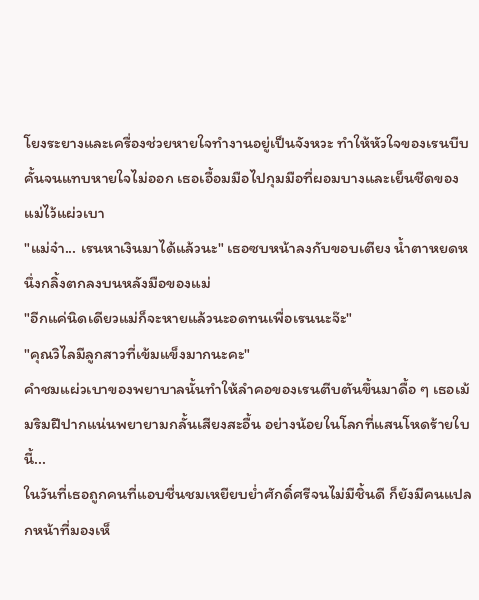โยงระยางและเครื่องช่วยหายใจทำงานอยู่เป็นจังหวะ ทำให้หัวใจของเรนบีบคั้นจนแทบหายใจไม่ออก เธอเอื้อมมือไปกุมมือที่ผอมบางและเย็นชืดของแม่ไว้แผ่วเบา
"แม่จ๋า... เรนหาเงินมาได้แล้วนะ" เธอซบหน้าลงกับขอบเตียง น้ำตาหยดหนึ่งกลิ้งตกลงบนหลังมือของแม่
"อีกแค่นิดเดียวแม่ก็จะหายแล้วนะอดทนเพื่อเรนนะจ๊ะ"
"คุณวิไลมีลูกสาวที่เข้มแข็งมากนะคะ"
คำชมแผ่วเบาของพยาบาลนั้นทำให้ลำคอของเรนตีบตันขึ้นมาดื้อ ๆ เธอเม้มริมฝีปากแน่นพยายามกลั้นเสียงสะอื้น อย่างน้อยในโลกที่แสนโหดร้ายใบนี้...
ในวันที่เธอถูกคนที่แอบชื่นชมเหยียบย่ำศักดิ์ศรีจนไม่มีชิ้นดี ก็ยังมีคนแปลกหน้าที่มองเห็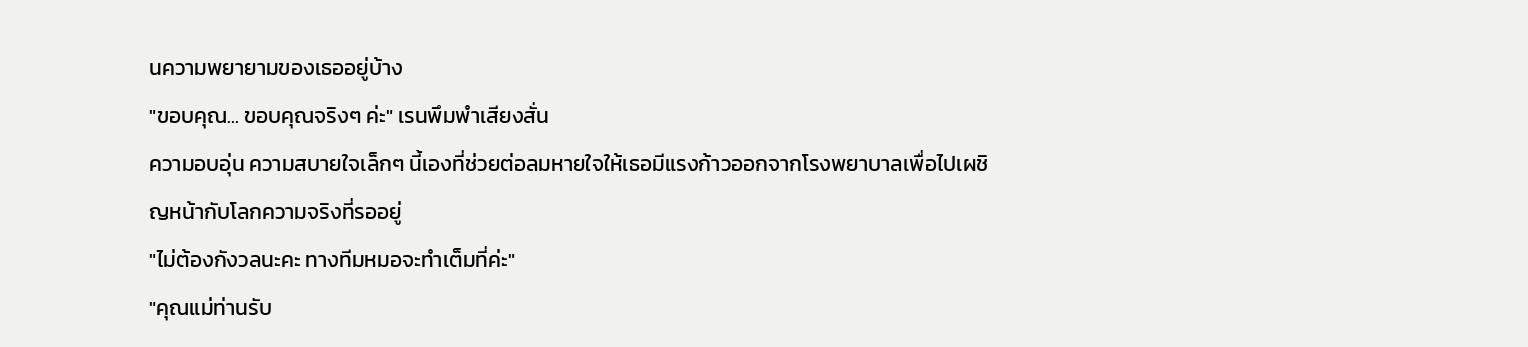นความพยายามของเธออยู่บ้าง
"ขอบคุณ... ขอบคุณจริงๆ ค่ะ" เรนพึมพำเสียงสั่น
ความอบอุ่น ความสบายใจเล็กๆ นี้เองที่ช่วยต่อลมหายใจให้เธอมีแรงก้าวออกจากโรงพยาบาลเพื่อไปเผชิญหน้ากับโลกความจริงที่รออยู่
"ไม่ต้องกังวลนะคะ ทางทีมหมอจะทำเต็มที่ค่ะ"
"คุณแม่ท่านรับ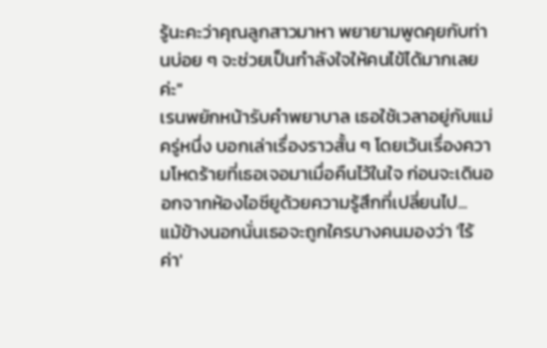รู้นะคะว่าคุณลูกสาวมาหา พยายามพูดคุยกับท่านบ่อย ๆ จะช่วยเป็นกำลังใจให้คนไข้ได้มากเลยค่ะ"
เรนพยักหน้ารับคำพยาบาล เธอใช้เวลาอยู่กับแม่ครู่หนึ่ง บอกเล่าเรื่องราวสั้น ๆ โดยเว้นเรื่องความโหดร้ายที่เธอเจอมาเมื่อคืนไว้ในใจ ก่อนจะเดินออกจากห้องไอซียูด้วยความรู้สึกที่เปลี่ยนไป...
แม้ข้างนอกนั่นเธอจะถูกใครบางคนมองว่า 'ไร้ค่า'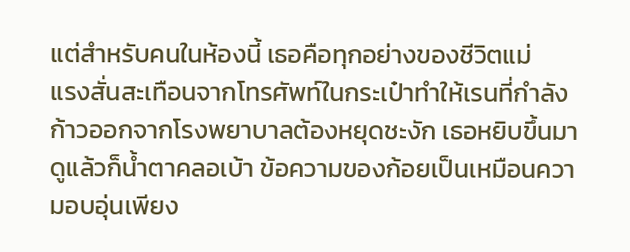แต่สำหรับคนในห้องนี้ เธอคือทุกอย่างของชีวิตแม่
แรงสั่นสะเทือนจากโทรศัพท์ในกระเป๋าทำให้เรนที่กำลังก้าวออกจากโรงพยาบาลต้องหยุดชะงัก เธอหยิบขึ้นมาดูแล้วก็น้ำตาคลอเบ้า ข้อความของก้อยเป็นเหมือนความอบอุ่นเพียง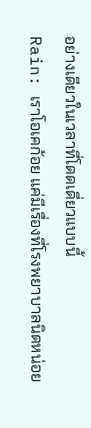อย่างเดียวในเวลาที่โดดเดี่ยวแบบนี้
Rain: เราโอเคก้อย แค่มีเรื่องที่โรงพยาบาลนิดหน่อย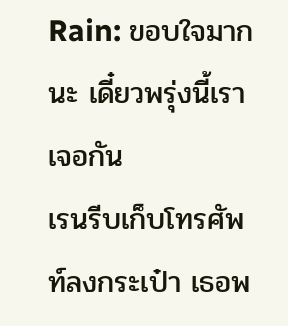Rain: ขอบใจมากนะ เดี๋ยวพรุ่งนี้เราเจอกัน
เรนรีบเก็บโทรศัพท์ลงกระเป๋า เธอพ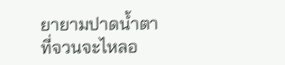ยายามปาดน้ำตาที่จวนจะไหลอ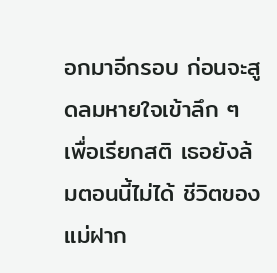อกมาอีกรอบ ก่อนจะสูดลมหายใจเข้าลึก ๆ เพื่อเรียกสติ เธอยังล้มตอนนี้ไม่ได้ ชีวิตของแม่ฝาก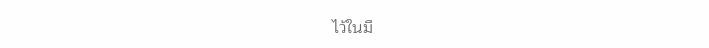ไว้ในมื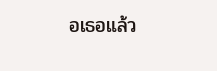อเธอแล้ว